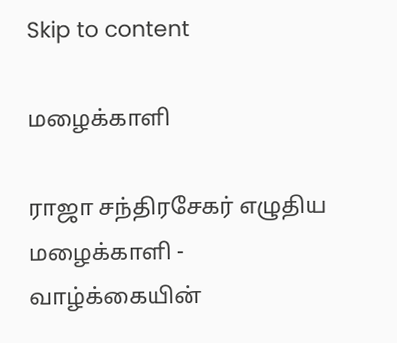Skip to content

மழைக்காளி

ராஜா சந்திரசேகர் எழுதிய மழைக்காளி - வாழ்க்கையின்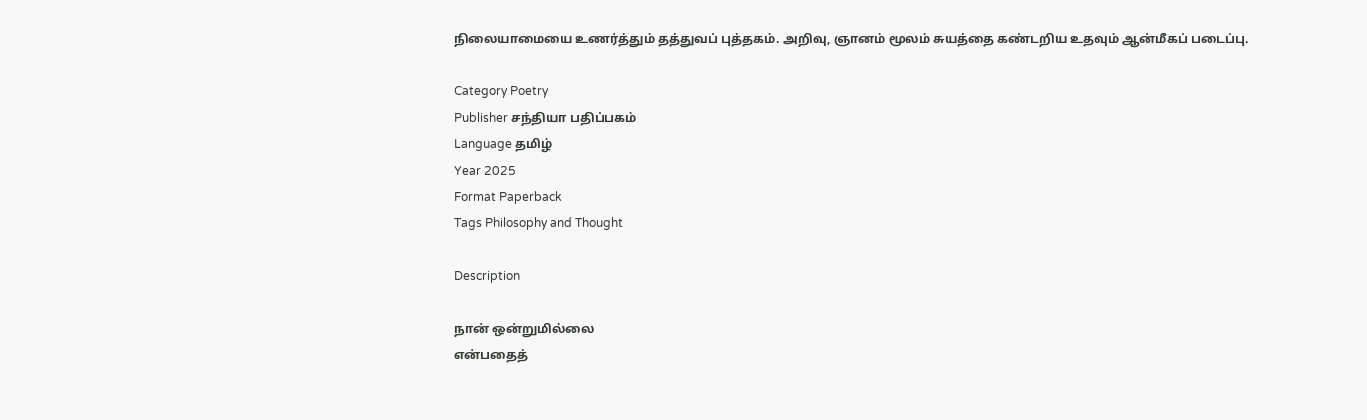நிலையாமையை உணர்த்தும் தத்துவப் புத்தகம். அறிவு, ஞானம் மூலம் சுயத்தை கண்டறிய உதவும் ஆன்மீகப் படைப்பு.

Category Poetry
Publisher சந்தியா பதிப்பகம்
Language தமிழ்
Year 2025
Format Paperback
Tags Philosophy and Thought

Description

நான் ஒன்றுமில்லை
என்பதைத்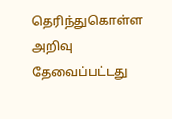தெரிந்துகொள்ள
அறிவு தேவைப்பட்டது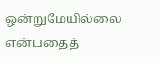ஒன்றுமேயில்லை
என்பதைத்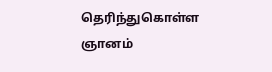தெரிந்துகொள்ள
ஞானம்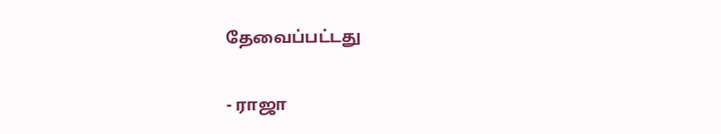தேவைப்பட்டது

- ராஜா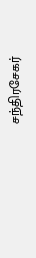சந்திரசேகர்